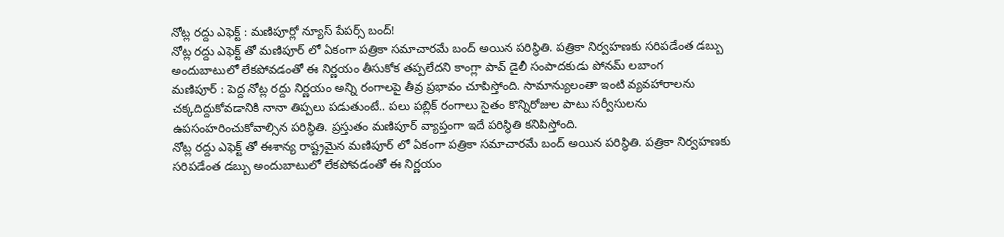నోట్ల రద్దు ఎఫెక్ట్ : మణిపూర్లో న్యూస్ పేపర్స్ బంద్!
నోట్ల రద్దు ఎఫెక్ట్ తో మణిపూర్ లో ఏకంగా పత్రికా సమాచారమే బంద్ అయిన పరిస్థితి. పత్రికా నిర్వహణకు సరిపడేంత డబ్బు అందుబాటులో లేకపోవడంతో ఈ నిర్ణయం తీసుకోక తప్పలేదని కాంగ్లా పావ్ డైలీ సంపాదకుడు పోనమ్ లబాంగ
మణిపూర్ : పెద్ద నోట్ల రద్దు నిర్ణయం అన్ని రంగాలపై తీవ్ర ప్రభావం చూపిస్తోంది. సామాన్యులంతా ఇంటి వ్యవహారాలను చక్కదిద్దుకోవడానికి నానా తిప్పలు పడుతుంటే.. పలు పబ్లిక్ రంగాలు సైతం కొన్నిరోజుల పాటు సర్వీసులను ఉపసంహరించుకోవాల్సిన పరిస్థితి. ప్రస్తుతం మణిపూర్ వ్యాప్తంగా ఇదే పరిస్థితి కనిపిస్తోంది.
నోట్ల రద్దు ఎఫెక్ట్ తో ఈశాన్య రాష్ట్రమైన మణిపూర్ లో ఏకంగా పత్రికా సమాచారమే బంద్ అయిన పరిస్థితి. పత్రికా నిర్వహణకు సరిపడేంత డబ్బు అందుబాటులో లేకపోవడంతో ఈ నిర్ణయం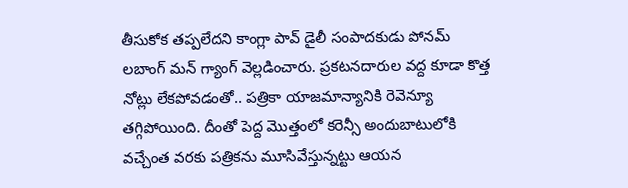తీసుకోక తప్పలేదని కాంగ్లా పావ్ డైలీ సంపాదకుడు పోనమ్ లబాంగ్ మన్ గ్యాంగ్ వెల్లడించారు. ప్రకటనదారుల వద్ద కూడా కొత్త నోట్లు లేకపోవడంతో.. పత్రికా యాజమాన్యానికి రెవెన్యూ తగ్గిపోయింది. దీంతో పెద్ద మొత్తంలో కరెన్సీ అందుబాటులోకి వచ్చేంత వరకు పత్రికను మూసివేస్తున్నట్టు ఆయన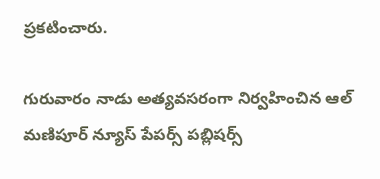ప్రకటించారు.

గురువారం నాడు అత్యవసరంగా నిర్వహించిన ఆల్ మణిపూర్ న్యూస్ పేపర్స్ పబ్లిషర్స్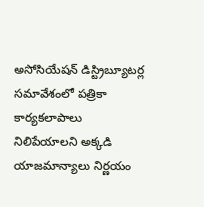అసోసియేషన్ డిస్ట్రిబ్యూటర్ల సమావేశంలో పత్రికా కార్యకలాపాలు నిలిపేయాలని అక్కడి యాజమాన్యాలు నిర్ణయం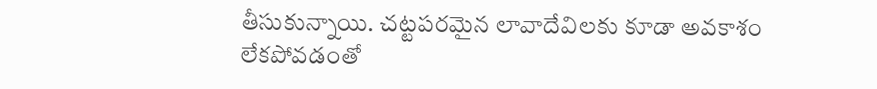తీసుకున్నాయి. చట్టపరమైన లావాదేవిలకు కూడా అవకాశం లేకపోవడంతో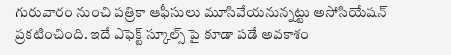గురువారం నుంచి పత్రికా ఆఫీసులు మూసివేయనున్నట్టు అసోసియేషన్ ప్రకటించింది. ఇదే ఎఫెక్ట్ స్కూల్స్ పై కూడా పడే అవకాశం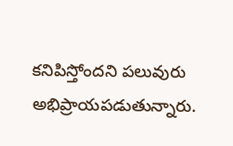కనిపిస్తోందని పలువురు అభిప్రాయపడుతున్నారు.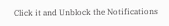Click it and Unblock the Notifications